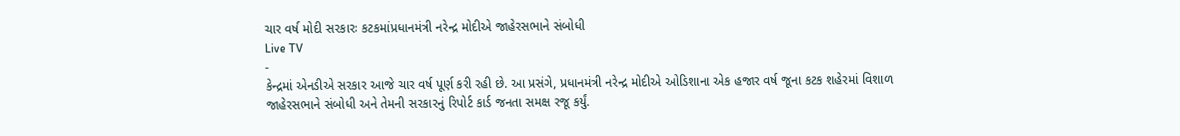ચાર વર્ષ મોદી સરકારઃ કટકમાંપ્રધાનમંત્રી નરેન્દ્ર મોદીએ જાહેરસભાને સંબોધી
Live TV
-
કેન્દ્રમાં એનડીએ સરકાર આજે ચાર વર્ષ પૂર્ણ કરી રહી છે. આ પ્રસંગે, પ્રધાનમંત્રી નરેન્દ્ર મોદીએ ઓડિશાના એક હજાર વર્ષ જૂના કટક શહેરમાં વિશાળ જાહેરસભાને સંબોધી અને તેમની સરકારનું રિપોર્ટ કાર્ડ જનતા સમક્ષ રજૂ કર્યું.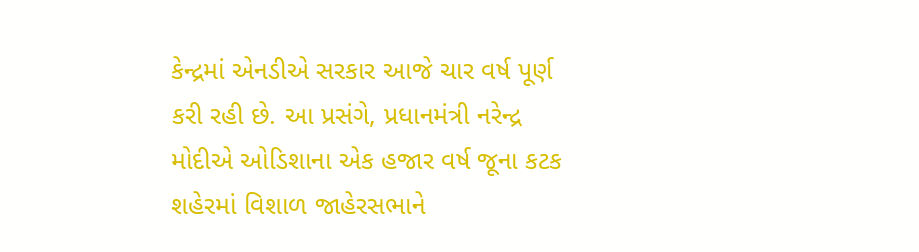કેન્દ્રમાં એનડીએ સરકાર આજે ચાર વર્ષ પૂર્ણ કરી રહી છે. આ પ્રસંગે, પ્રધાનમંત્રી નરેન્દ્ર મોદીએ ઓડિશાના એક હજાર વર્ષ જૂના કટક શહેરમાં વિશાળ જાહેરસભાને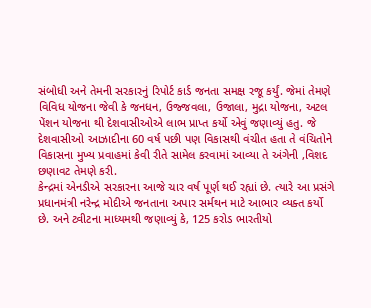સંબોધી અને તેમની સરકારનું રિપોર્ટ કાર્ડ જનતા સમક્ષ રજૂ કર્યું. જેમાં તેમણે વિવિધ યોજના જેવી કે જનધન, ઉજ્જવલા, ઉજાલા, મુદ્રા યોજના, અટલ પેંશન યોજના થી દેશવાસીઓએ લાભ પ્રાપ્ત કર્યો એવું જણાવ્યું હતુ. જે દેશવાસીઓ આઝાદીના 60 વર્ષ પછી પણ વિકાસથી વંચીત હતા તે વંચિતોને વિકાસના મુખ્ય પ્રવાહમાં કેવી રીતે સામેલ કરવામાં આવ્યા તે અંગેની ,વિશદ છણાવટ તેમણે કરી.
કેન્દ્રમાં એનડીએ સરકારના આજે ચાર વર્ષ પૂર્ણ થઈ રહ્યાં છે. ત્યારે આ પ્રસંગે પ્રધાનમંત્રી નરેન્દ્ર મોદીએ જનતાના અપાર સર્મથન માટે આભાર વ્યક્ત કર્યો છે. અને ટ્વીટના માધ્યમથી જણાવ્યું કે, 125 કરોડ ભારતીયો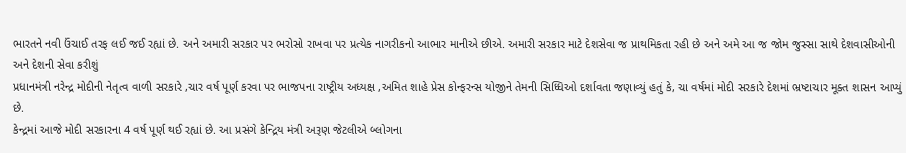ભારતને નવી ઉંચાઈ તરફ લઈ જઈ રહ્યાં છે. અને અમારી સરકાર પર ભરોસો રાખવા પર પ્રત્યેક નાગરીકનો આભાર માનીએ છીએ. અમારી સરકાર માટે દેશસેવા જ પ્રાથમિકતા રહી છે અને અમે આ જ જોમ જુસ્સા સાથે દેશવાસીઓની અને દેશની સેવા કરીશું
પ્રધાનમંત્રી નરેન્દ્ર મોદીની નેતૃત્વ વાળી સરકારે ,ચાર વર્ષ પૂર્ણ કરવા પર ભાજપના રાષ્ટ્રીય અધ્યક્ષ ,અમિત શાહે પ્રેસ કોન્ફરન્સ યોજીને તેમની સિધ્ધિઓ દર્શાવતા જણાવ્યું હતું કે, ચા વર્ષમાં મોદી સરકારે દેશમાં ભ્રષ્ટાચાર મૂક્ત શાસન આપ્યું છે.
કેન્દ્રમાં આજે મોદી સરકારના 4 વર્ષ પૂર્ણ થઈ રહ્યાં છે. આ પ્રસંગે કેન્દ્રિય મંત્રી અરૂણ જેટલીએ બ્લોગના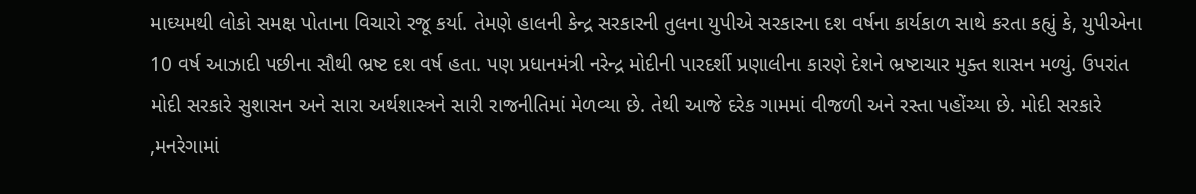માઘ્યમથી લોકો સમક્ષ પોતાના વિચારો રજૂ કર્યા. તેમણે હાલની કેન્દ્ર સરકારની તુલના યુપીએ સરકારના દશ વર્ષના કાર્યકાળ સાથે કરતા કહ્યું કે, યુપીએના 10 વર્ષ આઝાદી પછીના સૌથી ભ્રષ્ટ દશ વર્ષ હતા. પણ પ્રધાનમંત્રી નરેન્દ્ર મોદીની પારદર્શી પ્રણાલીના કારણે દેશને ભ્રષ્ટાચાર મુક્ત શાસન મળ્યું. ઉપરાંત મોદી સરકારે સુશાસન અને સારા અર્થશાસ્ત્રને સારી રાજનીતિમાં મેળવ્યા છે. તેથી આજે દરેક ગામમાં વીજળી અને રસ્તા પહોંચ્યા છે. મોદી સરકારે ,મનરેગામાં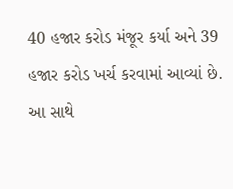40 હજાર કરોડ મંજૂર કર્યા અને 39 હજાર કરોડ ખર્ચ કરવામાં આવ્યાં છે. આ સાથે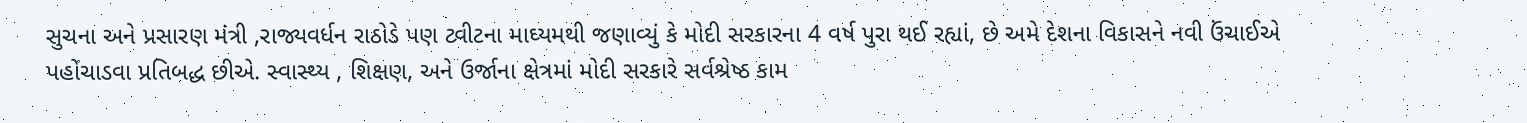સુચના અને પ્રસારણ મંત્રી ,રાજ્યવર્ધન રાઠોડે પણ ટ્વીટના માઘ્યમથી જણાવ્યું કે મોદી સરકારના 4 વર્ષ પુરા થઈ રહ્યાં, છે અમે દેશના વિકાસને નવી ઉંચાઈએ પહોંચાડવા પ્રતિબદ્ધ છીએ. સ્વાસ્થ્ય , શિક્ષણ, અને ઉર્જાના ક્ષેત્રમાં મોદી સરકારે સર્વશ્રેષ્ઠ કામ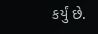કર્યું છે.